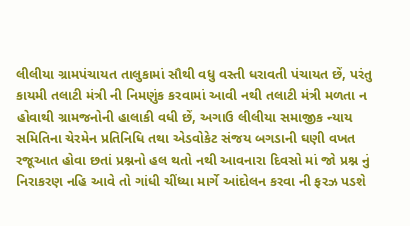લીલીયા ગ્રામપંચાયત તાલુકામાં સૌથી વધુ વસ્તી ધરાવતી પંચાયત છેં, પરંતુ કાયમી તલાટી મંત્રી ની નિમણુંક કરવામાં આવી નથી તલાટી મંત્રી મળતા ન હોવાથી ગ્રામજનોની હાલાકી વધી છેં, અગાઉ લીલીયા સમાજીક ન્યાય સમિતિના ચેરમેન પ્રતિનિધિ તથા એડવોકેટ સંજય બગડાની ઘણી વખત રજૂઆત હોવા છતાં પ્રશ્નનો હલ થતો નથી આવનારા દિવસો માં જો પ્રશ્ન નું નિરાકરણ નહિ આવે તો ગાંધી ચીંધ્યા માર્ગે આંદોલન કરવા ની ફરઝ પડશે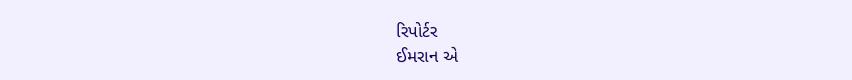રિપોર્ટર
ઈમરાન એ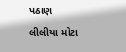પઠાણ
લીલીયા મોટા